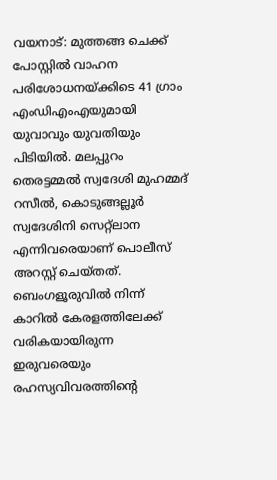വയനാട്: മുത്തങ്ങ ചെക്ക് പോസ്റ്റിൽ വാഹന പരിശോധനയ്ക്കിടെ 41 ഗ്രാം എംഡിഎംഎയുമായി യുവാവും യുവതിയും പിടിയിൽ. മലപ്പുറം തെരട്ടമ്മൽ സ്വദേശി മുഹമ്മദ് റസീൽ, കൊടുങ്ങല്ലൂർ സ്വദേശിനി സെറ്റ്ലാന എന്നിവരെയാണ് പൊലീസ് അറസ്റ്റ് ചെയ്തത്. ബെംഗളൂരുവിൽ നിന്ന് കാറിൽ കേരളത്തിലേക്ക് വരികയായിരുന്ന ഇരുവരെയും രഹസ്യവിവരത്തിന്റെ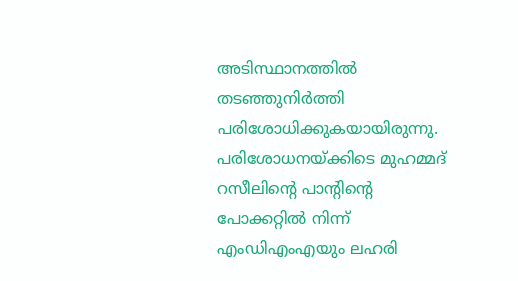അടിസ്ഥാനത്തിൽ തടഞ്ഞുനിർത്തി പരിശോധിക്കുകയായിരുന്നു.
പരിശോധനയ്ക്കിടെ മുഹമ്മദ് റസീലിന്റെ പാന്റിന്റെ പോക്കറ്റിൽ നിന്ന് എംഡിഎംഎയും ലഹരി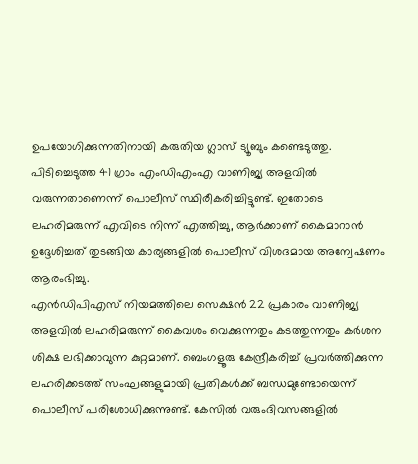ഉപയോഗിക്കുന്നതിനായി കരുതിയ ഗ്ലാസ് ട്യൂബും കണ്ടെടുത്തു. പിടിച്ചെടുത്ത 41 ഗ്രാം എംഡിഎംഎ വാണിജ്യ അളവിൽ വരുന്നതാണെന്ന് പൊലീസ് സ്ഥിരീകരിച്ചിട്ടുണ്ട്. ഇതോടെ ലഹരിമരുന്ന് എവിടെ നിന്ന് എത്തിച്ചു, ആർക്കാണ് കൈമാറാൻ ഉദ്ദേശിച്ചത് തുടങ്ങിയ കാര്യങ്ങളിൽ പൊലീസ് വിശദമായ അന്വേഷണം ആരംഭിച്ചു.
എൻഡിപിഎസ് നിയമത്തിലെ സെക്ഷൻ 22 പ്രകാരം വാണിജ്യ അളവിൽ ലഹരിമരുന്ന് കൈവശം വെക്കുന്നതും കടത്തുന്നതും കർശന ശിക്ഷ ലഭിക്കാവുന്ന കുറ്റമാണ്. ബെംഗളൂരു കേന്ദ്രീകരിച്ച് പ്രവർത്തിക്കുന്ന ലഹരിക്കടത്ത് സംഘങ്ങളുമായി പ്രതികൾക്ക് ബന്ധമുണ്ടോയെന്ന് പൊലീസ് പരിശോധിക്കുന്നുണ്ട്. കേസിൽ വരുംദിവസങ്ങളിൽ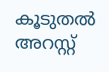കൂടുതൽ അറസ്റ്റ്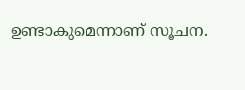ഉണ്ടാകുമെന്നാണ് സൂചന.